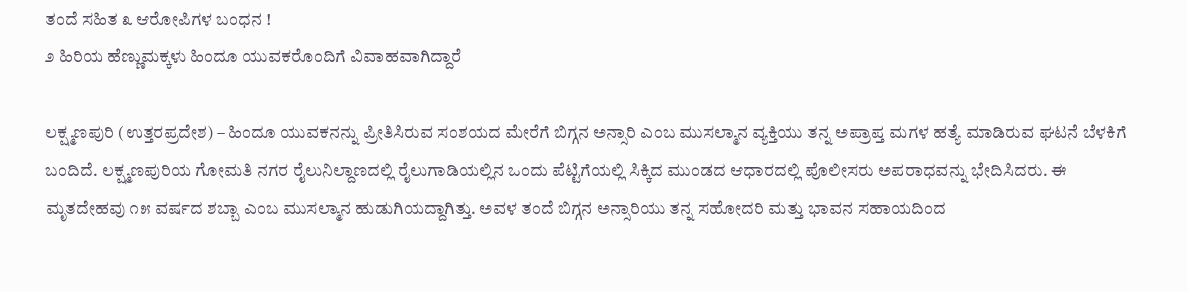ತಂದೆ ಸಹಿತ ೩ ಆರೋಪಿಗಳ ಬಂಧನ !
೨ ಹಿರಿಯ ಹೆಣ್ಣುಮಕ್ಕಳು ಹಿಂದೂ ಯುವಕರೊಂದಿಗೆ ವಿವಾಹವಾಗಿದ್ದಾರೆ

ಲಕ್ಷ್ಮಣಪುರಿ (ಉತ್ತರಪ್ರದೇಶ) – ಹಿಂದೂ ಯುವಕನನ್ನು ಪ್ರೀತಿಸಿರುವ ಸಂಶಯದ ಮೇರೆಗೆ ಬಿಗ್ಗನ ಅನ್ಸಾರಿ ಎಂಬ ಮುಸಲ್ಮಾನ ವ್ಯಕ್ತಿಯು ತನ್ನ ಅಪ್ರಾಪ್ತ ಮಗಳ ಹತ್ಯೆ ಮಾಡಿರುವ ಘಟನೆ ಬೆಳಕಿಗೆ ಬಂದಿದೆ. ಲಕ್ಷ್ಮಣಪುರಿಯ ಗೋಮತಿ ನಗರ ರೈಲುನಿಲ್ದಾಣದಲ್ಲಿ ರೈಲುಗಾಡಿಯಲ್ಲಿನ ಒಂದು ಪೆಟ್ಟಿಗೆಯಲ್ಲಿ ಸಿಕ್ಕಿದ ಮುಂಡದ ಆಧಾರದಲ್ಲಿ ಪೊಲೀಸರು ಅಪರಾಧವನ್ನು ಭೇದಿಸಿದರು. ಈ ಮೃತದೇಹವು ೧೫ ವರ್ಷದ ಶಬ್ಬಾ ಎಂಬ ಮುಸಲ್ಮಾನ ಹುಡುಗಿಯದ್ದಾಗಿತ್ತು. ಅವಳ ತಂದೆ ಬಿಗ್ಗನ ಅನ್ಸಾರಿಯು ತನ್ನ ಸಹೋದರಿ ಮತ್ತು ಭಾವನ ಸಹಾಯದಿಂದ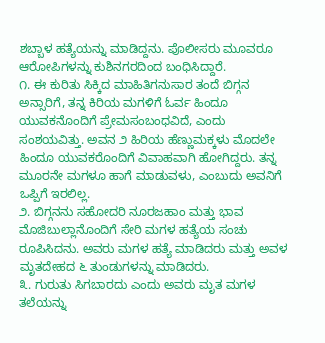ಶಬ್ಬಾಳ ಹತ್ಯೆಯನ್ನು ಮಾಡಿದ್ದನು. ಪೊಲೀಸರು ಮೂವರೂ ಆರೋಪಿಗಳನ್ನು ಕುಶಿನಗರದಿಂದ ಬಂಧಿಸಿದ್ದಾರೆ.
೧. ಈ ಕುರಿತು ಸಿಕ್ಕಿದ ಮಾಹಿತಿಗನುಸಾರ ತಂದೆ ಬಿಗ್ಗನ ಅನ್ಸಾರಿಗೆ, ತನ್ನ ಕಿರಿಯ ಮಗಳಿಗೆ ಓರ್ವ ಹಿಂದೂ ಯುವಕನೊಂದಿಗೆ ಪ್ರೇಮಸಂಬಂಧವಿದೆ, ಎಂದು ಸಂಶಯವಿತ್ತು. ಅವನ ೨ ಹಿರಿಯ ಹೆಣ್ಣುಮಕ್ಕಳು ಮೊದಲೇ ಹಿಂದೂ ಯುವಕರೊಂದಿಗೆ ವಿವಾಹವಾಗಿ ಹೋಗಿದ್ದರು. ತನ್ನ ಮೂರನೇ ಮಗಳೂ ಹಾಗೆ ಮಾಡುವಳು, ಎಂಬುದು ಅವನಿಗೆ ಒಪ್ಪಿಗೆ ಇರಲಿಲ್ಲ.
೨. ಬಿಗ್ಗನನು ಸಹೋದರಿ ನೂರಜಹಾಂ ಮತ್ತು ಭಾವ ಮೊಜಿಬುಲ್ಲಾನೊಂದಿಗೆ ಸೇರಿ ಮಗಳ ಹತ್ಯೆಯ ಸಂಚು ರೂಪಿಸಿದನು. ಅವರು ಮಗಳ ಹತ್ಯೆ ಮಾಡಿದರು ಮತ್ತು ಅವಳ ಮೃತದೇಹದ ೬ ತುಂಡುಗಳನ್ನು ಮಾಡಿದರು.
೩. ಗುರುತು ಸಿಗಬಾರದು ಎಂದು ಅವರು ಮೃತ ಮಗಳ ತಲೆಯನ್ನು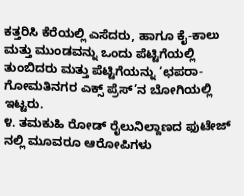ಕತ್ತರಿಸಿ ಕೆರೆಯಲ್ಲಿ ಎಸೆದರು, ಹಾಗೂ ಕೈ-ಕಾಲು ಮತ್ತು ಮುಂಡವನ್ನು ಒಂದು ಪೆಟ್ಟಿಗೆಯಲ್ಲಿ ತುಂಬಿದರು ಮತ್ತು ಪೆಟ್ಟಿಗೆಯನ್ನು ‘ಛಪರಾ-ಗೋಮತಿನಗರ ಎಕ್ಸ್ ಪ್ರೆಸ್’ನ ಬೋಗಿಯಲ್ಲಿ ಇಟ್ಟರು.
೪. ತಮಕುಹಿ ರೋಡ್ ರೈಲುನಿಲ್ದಾಣದ ಫುಟೇಜ್ ನಲ್ಲಿ ಮೂವರೂ ಆರೋಪಿಗಳು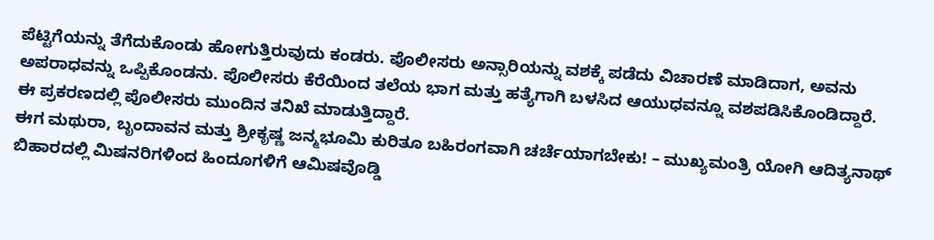ಪೆಟ್ಟಿಗೆಯನ್ನು ತೆಗೆದುಕೊಂಡು ಹೋಗುತ್ತಿರುವುದು ಕಂಡರು. ಪೊಲೀಸರು ಅನ್ಸಾರಿಯನ್ನು ವಶಕ್ಕೆ ಪಡೆದು ವಿಚಾರಣೆ ಮಾಡಿದಾಗ, ಅವನು ಅಪರಾಧವನ್ನು ಒಪ್ಪಿಕೊಂಡನು. ಪೊಲೀಸರು ಕೆರೆಯಿಂದ ತಲೆಯ ಭಾಗ ಮತ್ತು ಹತ್ಯೆಗಾಗಿ ಬಳಸಿದ ಆಯುಧವನ್ನೂ ವಶಪಡಿಸಿಕೊಂಡಿದ್ದಾರೆ. ಈ ಪ್ರಕರಣದಲ್ಲಿ ಪೊಲೀಸರು ಮುಂದಿನ ತನಿಖೆ ಮಾಡುತ್ತಿದ್ದಾರೆ.
ಈಗ ಮಥುರಾ, ಬೃಂದಾವನ ಮತ್ತು ಶ್ರೀಕೃಷ್ಣ ಜನ್ಮಭೂಮಿ ಕುರಿತೂ ಬಹಿರಂಗವಾಗಿ ಚರ್ಚೆಯಾಗಬೇಕು! – ಮುಖ್ಯಮಂತ್ರಿ ಯೋಗಿ ಆದಿತ್ಯನಾಥ್
ಬಿಹಾರದಲ್ಲಿ ಮಿಷನರಿಗಳಿಂದ ಹಿಂದೂಗಳಿಗೆ ಆಮಿಷವೊಡ್ಡಿ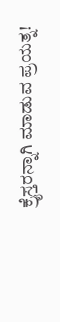ಕ್ರೈಸ್ತರನ್ನಾಗಿ ಮಾಡುವ ಪ್ರಯತ್ನ!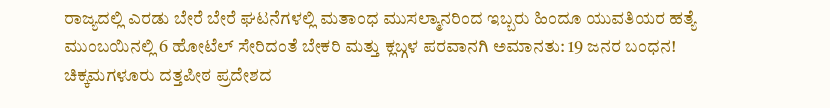ರಾಜ್ಯದಲ್ಲಿ ಎರಡು ಬೇರೆ ಬೇರೆ ಘಟನೆಗಳಲ್ಲಿ ಮತಾಂಧ ಮುಸಲ್ಮಾನರಿಂದ ಇಬ್ಬರು ಹಿಂದೂ ಯುವತಿಯರ ಹತ್ಯೆ
ಮುಂಬಯಿನಲ್ಲಿ 6 ಹೋಟೆಲ್ ಸೇರಿದಂತೆ ಬೇಕರಿ ಮತ್ತು ಕ್ಲಬ್ಗಳ ಪರವಾನಗಿ ಅಮಾನತು: 19 ಜನರ ಬಂಧನ!
ಚಿಕ್ಕಮಗಳೂರು ದತ್ತಪೀಠ ಪ್ರದೇಶದ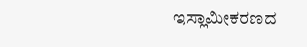ಇಸ್ಲಾಮೀಕರಣದ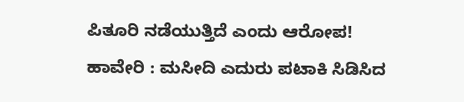ಪಿತೂರಿ ನಡೆಯುತ್ತಿದೆ ಎಂದು ಆರೋಪ!
ಹಾವೇರಿ : ಮಸೀದಿ ಎದುರು ಪಟಾಕಿ ಸಿಡಿಸಿದ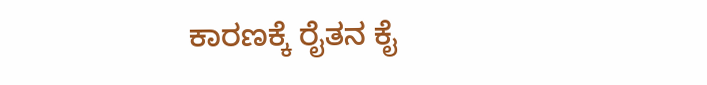ಕಾರಣಕ್ಕೆ ರೈತನ ಕೈ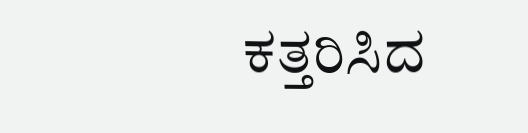ಕತ್ತರಿಸಿದ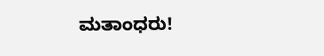ಮತಾಂಧರು!